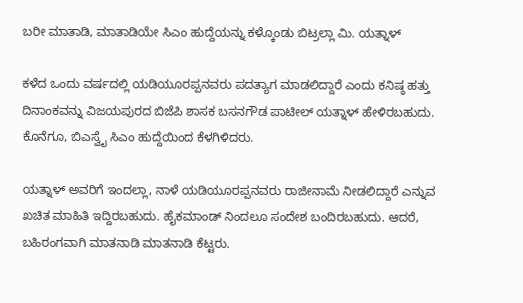ಬರೀ ಮಾತಾಡಿ, ಮಾತಾಡಿಯೇ ಸಿಎಂ ಹುದ್ದೆಯನ್ನು ಕಳ್ಕೊಂಡು ಬಿಟ್ರಲ್ಲಾ ಮಿ. ಯತ್ನಾಳ್

ಕಳೆದ ಒಂದು ವರ್ಷದಲ್ಲಿ ಯಡಿಯೂರಪ್ಪನವರು ಪದತ್ಯಾಗ ಮಾಡಲಿದ್ದಾರೆ ಎಂದು ಕನಿಷ್ಠ ಹತ್ತು ದಿನಾಂಕವನ್ನು ವಿಜಯಪುರದ ಬಿಜೆಪಿ ಶಾಸಕ ಬಸನಗೌಡ ಪಾಟೀಲ್ ಯತ್ನಾಳ್ ಹೇಳಿರಬಹುದು. ಕೊನೆಗೂ, ಬಿಎಸ್ವೈ ಸಿಎಂ ಹುದ್ದೆಯಿಂದ ಕೆಳಗಿಳಿದರು.

ಯತ್ನಾಳ್ ಅವರಿಗೆ ಇಂದಲ್ಲಾ, ನಾಳೆ ಯಡಿಯೂರಪ್ಪನವರು ರಾಜೀನಾಮೆ ನೀಡಲಿದ್ದಾರೆ ಎನ್ನುವ ಖಚಿತ ಮಾಹಿತಿ ಇದ್ದಿರಬಹುದು. ಹೈಕಮಾಂಡ್ ನಿಂದಲೂ ಸಂದೇಶ ಬಂದಿರಬಹುದು. ಆದರೆ, ಬಹಿರಂಗವಾಗಿ ಮಾತನಾಡಿ ಮಾತನಾಡಿ ಕೆಟ್ಟರು.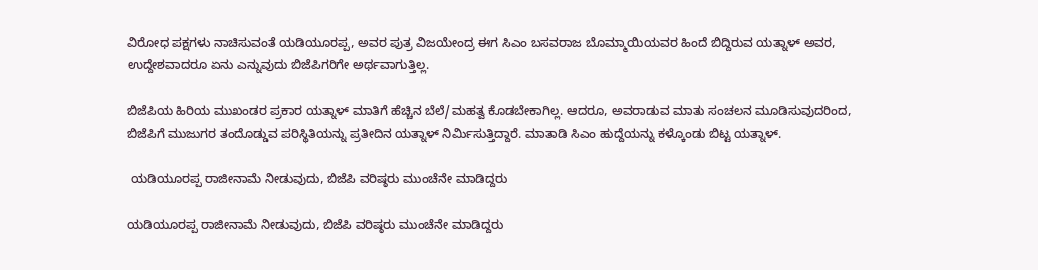ವಿರೋಧ ಪಕ್ಷಗಳು ನಾಚಿಸುವಂತೆ ಯಡಿಯೂರಪ್ಪ, ಅವರ ಪುತ್ರ ವಿಜಯೇಂದ್ರ ಈಗ ಸಿಎಂ ಬಸವರಾಜ ಬೊಮ್ಮಾಯಿಯವರ ಹಿಂದೆ ಬಿದ್ದಿರುವ ಯತ್ನಾಳ್ ಅವರ, ಉದ್ದೇಶವಾದರೂ ಏನು ಎನ್ನುವುದು ಬಿಜೆಪಿಗರಿಗೇ ಅರ್ಥವಾಗುತ್ತಿಲ್ಲ.

ಬಿಜೆಪಿಯ ಹಿರಿಯ ಮುಖಂಡರ ಪ್ರಕಾರ ಯತ್ನಾಳ್ ಮಾತಿಗೆ ಹೆಚ್ಚಿನ ಬೆಲೆ/ಮಹತ್ವ ಕೊಡಬೇಕಾಗಿಲ್ಲ. ಆದರೂ, ಅವರಾಡುವ ಮಾತು ಸಂಚಲನ ಮೂಡಿಸುವುದರಿಂದ, ಬಿಜೆಪಿಗೆ ಮುಜುಗರ ತಂದೊಡ್ಡುವ ಪರಿಸ್ಥಿತಿಯನ್ನು ಪ್ರತೀದಿನ ಯತ್ನಾಳ್ ನಿರ್ಮಿಸುತ್ತಿದ್ದಾರೆ. ಮಾತಾಡಿ ಸಿಎಂ ಹುದ್ದೆಯನ್ನು ಕಳ್ಕೊಂಡು ಬಿಟ್ಟ ಯತ್ನಾಳ್.

 ಯಡಿಯೂರಪ್ಪ ರಾಜೀನಾಮೆ ನೀಡುವುದು, ಬಿಜೆಪಿ ವರಿಷ್ಠರು ಮುಂಚೆನೇ ಮಾಡಿದ್ದರು

ಯಡಿಯೂರಪ್ಪ ರಾಜೀನಾಮೆ ನೀಡುವುದು, ಬಿಜೆಪಿ ವರಿಷ್ಠರು ಮುಂಚೆನೇ ಮಾಡಿದ್ದರು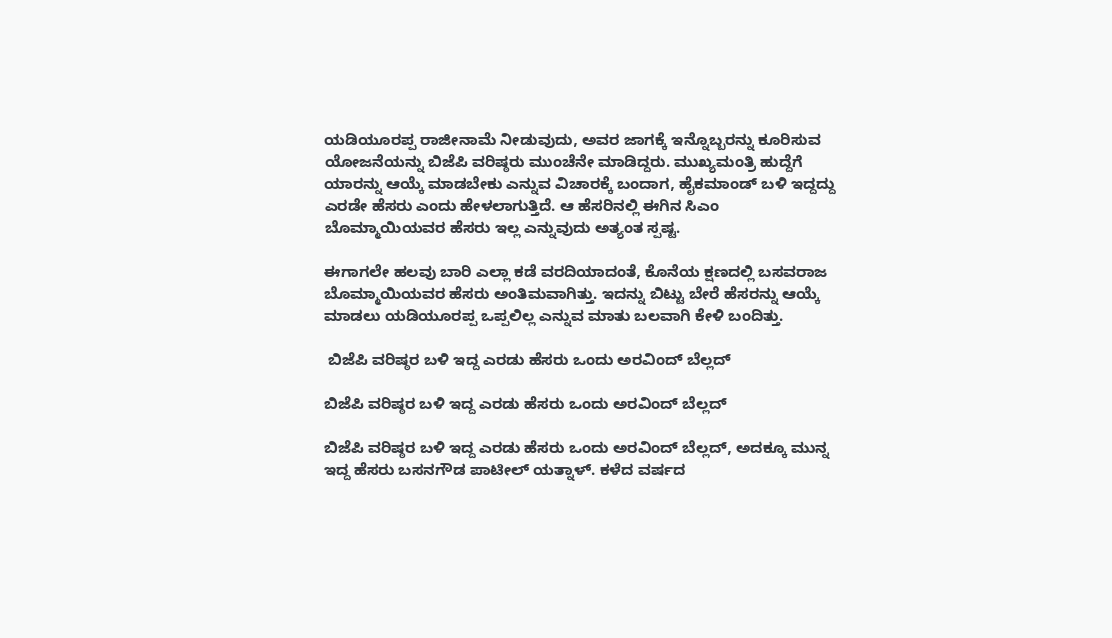ಯಡಿಯೂರಪ್ಪ ರಾಜೀನಾಮೆ ನೀಡುವುದು, ಅವರ ಜಾಗಕ್ಕೆ ಇನ್ನೊಬ್ಬರನ್ನು ಕೂರಿಸುವ ಯೋಜನೆಯನ್ನು ಬಿಜೆಪಿ ವರಿಷ್ಠರು ಮುಂಚೆನೇ ಮಾಡಿದ್ದರು. ಮುಖ್ಯಮಂತ್ರಿ ಹುದ್ದೆಗೆ ಯಾರನ್ನು ಆಯ್ಕೆ ಮಾಡಬೇಕು ಎನ್ನುವ ವಿಚಾರಕ್ಕೆ ಬಂದಾಗ, ಹೈಕಮಾಂಡ್ ಬಳಿ ಇದ್ದದ್ದು ಎರಡೇ ಹೆಸರು ಎಂದು ಹೇಳಲಾಗುತ್ತಿದೆ. ಆ ಹೆಸರಿನಲ್ಲಿ ಈಗಿನ ಸಿಎಂ ಬೊಮ್ಮಾಯಿಯವರ ಹೆಸರು ಇಲ್ಲ ಎನ್ನುವುದು ಅತ್ಯಂತ ಸ್ಪಷ್ಟ.

ಈಗಾಗಲೇ ಹಲವು ಬಾರಿ ಎಲ್ಲಾ ಕಡೆ ವರದಿಯಾದಂತೆ, ಕೊನೆಯ ಕ್ಷಣದಲ್ಲಿ ಬಸವರಾಜ ಬೊಮ್ಮಾಯಿಯವರ ಹೆಸರು ಅಂತಿಮವಾಗಿತ್ತು. ಇದನ್ನು ಬಿಟ್ಟು ಬೇರೆ ಹೆಸರನ್ನು ಆಯ್ಕೆ ಮಾಡಲು ಯಡಿಯೂರಪ್ಪ ಒಪ್ಪಲಿಲ್ಲ ಎನ್ನುವ ಮಾತು ಬಲವಾಗಿ ಕೇಳಿ ಬಂದಿತ್ತು.

 ಬಿಜೆಪಿ ವರಿಷ್ಠರ ಬಳಿ ಇದ್ದ ಎರಡು ಹೆಸರು ಒಂದು ಅರವಿಂದ್ ಬೆಲ್ಲದ್

ಬಿಜೆಪಿ ವರಿಷ್ಠರ ಬಳಿ ಇದ್ದ ಎರಡು ಹೆಸರು ಒಂದು ಅರವಿಂದ್ ಬೆಲ್ಲದ್

ಬಿಜೆಪಿ ವರಿಷ್ಠರ ಬಳಿ ಇದ್ದ ಎರಡು ಹೆಸರು ಒಂದು ಅರವಿಂದ್ ಬೆಲ್ಲದ್, ಅದಕ್ಕೂ ಮುನ್ನ ಇದ್ದ ಹೆಸರು ಬಸನಗೌಡ ಪಾಟೀಲ್ ಯತ್ನಾಳ್. ಕಳೆದ ವರ್ಷದ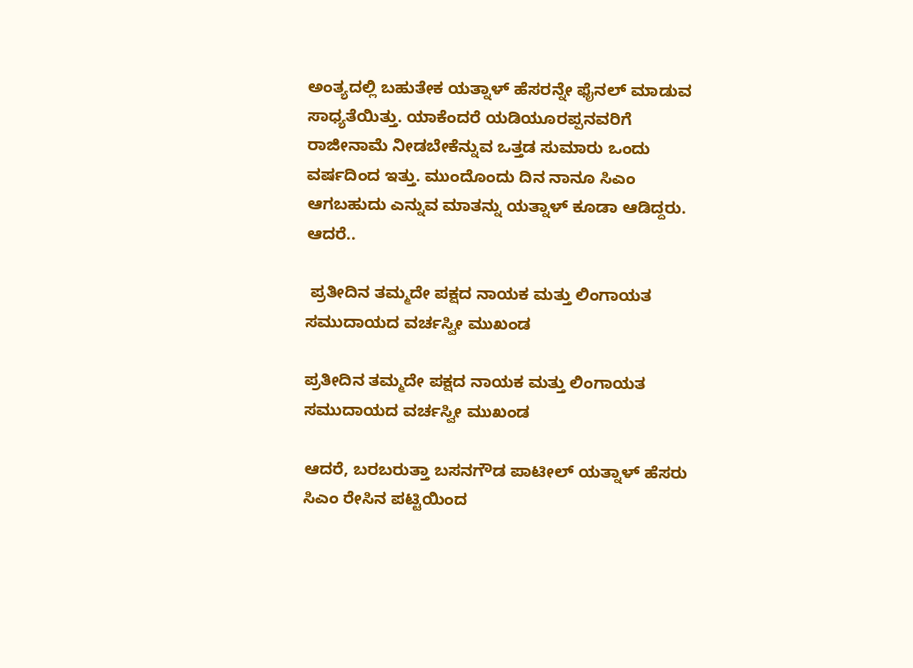ಅಂತ್ಯದಲ್ಲಿ ಬಹುತೇಕ ಯತ್ನಾಳ್ ಹೆಸರನ್ನೇ ಫೈನಲ್ ಮಾಡುವ ಸಾಧ್ಯತೆಯಿತ್ತು. ಯಾಕೆಂದರೆ ಯಡಿಯೂರಪ್ಪನವರಿಗೆ ರಾಜೀನಾಮೆ ನೀಡಬೇಕೆನ್ನುವ ಒತ್ತಡ ಸುಮಾರು ಒಂದು ವರ್ಷದಿಂದ ಇತ್ತು. ಮುಂದೊಂದು ದಿನ ನಾನೂ ಸಿಎಂ ಆಗಬಹುದು ಎನ್ನುವ ಮಾತನ್ನು ಯತ್ನಾಳ್ ಕೂಡಾ ಆಡಿದ್ದರು. ಆದರೆ..

 ಪ್ರತೀದಿನ ತಮ್ಮದೇ ಪಕ್ಷದ ನಾಯಕ ಮತ್ತು ಲಿಂಗಾಯತ ಸಮುದಾಯದ ವರ್ಚಸ್ವೀ ಮುಖಂಡ

ಪ್ರತೀದಿನ ತಮ್ಮದೇ ಪಕ್ಷದ ನಾಯಕ ಮತ್ತು ಲಿಂಗಾಯತ ಸಮುದಾಯದ ವರ್ಚಸ್ವೀ ಮುಖಂಡ

ಆದರೆ, ಬರಬರುತ್ತಾ ಬಸನಗೌಡ ಪಾಟೀಲ್ ಯತ್ನಾಳ್ ಹೆಸರು ಸಿಎಂ ರೇಸಿನ ಪಟ್ಟಿಯಿಂದ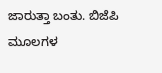ಜಾರುತ್ತಾ ಬಂತು. ಬಿಜೆಪಿ ಮೂಲಗಳ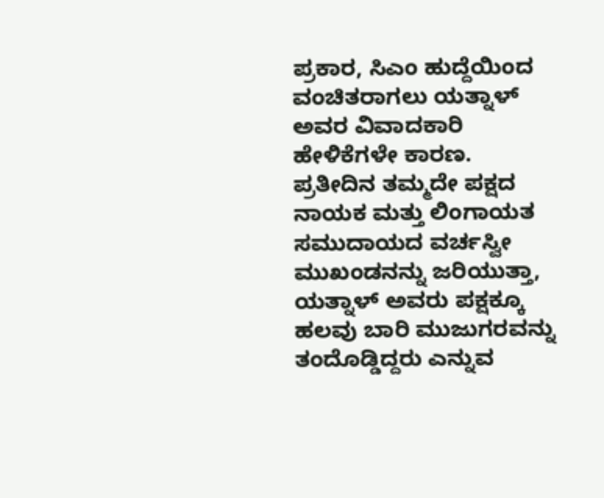ಪ್ರಕಾರ, ಸಿಎಂ ಹುದ್ದೆಯಿಂದ ವಂಚಿತರಾಗಲು ಯತ್ನಾಳ್ ಅವರ ವಿವಾದಕಾರಿ ಹೇಳಿಕೆಗಳೇ ಕಾರಣ. ಪ್ರತೀದಿನ ತಮ್ಮದೇ ಪಕ್ಷದ ನಾಯಕ ಮತ್ತು ಲಿಂಗಾಯತ ಸಮುದಾಯದ ವರ್ಚಸ್ವೀ ಮುಖಂಡನನ್ನು ಜರಿಯುತ್ತಾ, ಯತ್ನಾಳ್ ಅವರು ಪಕ್ಷಕ್ಕೂ ಹಲವು ಬಾರಿ ಮುಜುಗರವನ್ನು ತಂದೊಡ್ಡಿದ್ದರು ಎನ್ನುವ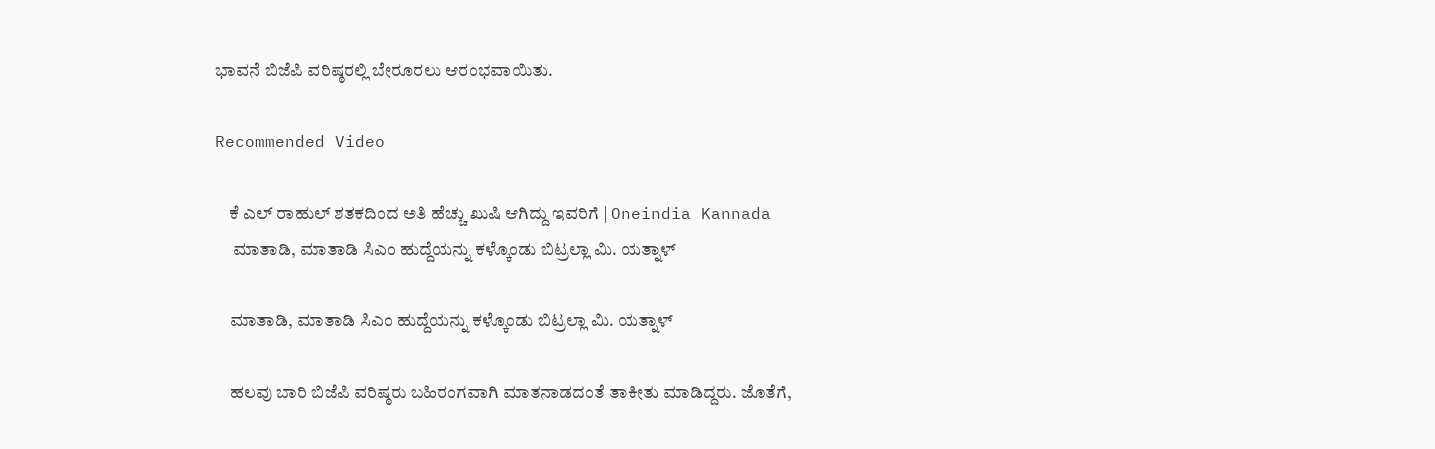ಭಾವನೆ ಬಿಜೆಪಿ ವರಿಷ್ಠರಲ್ಲಿ ಬೇರೂರಲು ಆರಂಭವಾಯಿತು.

Recommended Video

    ಕೆ ಎಲ್ ರಾಹುಲ್ ಶತಕದಿಂದ ಅತಿ ಹೆಚ್ಚು ಖುಷಿ ಆಗಿದ್ದು ಇವರಿಗೆ | Oneindia Kannada
     ಮಾತಾಡಿ, ಮಾತಾಡಿ ಸಿಎಂ ಹುದ್ದೆಯನ್ನು ಕಳ್ಕೊಂಡು ಬಿಟ್ರಲ್ಲಾ ಮಿ. ಯತ್ನಾಳ್

    ಮಾತಾಡಿ, ಮಾತಾಡಿ ಸಿಎಂ ಹುದ್ದೆಯನ್ನು ಕಳ್ಕೊಂಡು ಬಿಟ್ರಲ್ಲಾ ಮಿ. ಯತ್ನಾಳ್

    ಹಲವು ಬಾರಿ ಬಿಜೆಪಿ ವರಿಷ್ಠರು ಬಹಿರಂಗವಾಗಿ ಮಾತನಾಡದಂತೆ ತಾಕೀತು ಮಾಡಿದ್ದರು. ಜೊತೆಗೆ,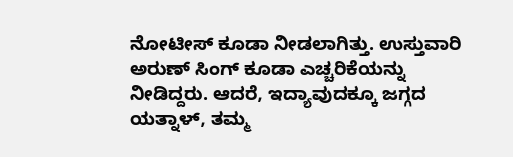ನೋಟೀಸ್ ಕೂಡಾ ನೀಡಲಾಗಿತ್ತು. ಉಸ್ತುವಾರಿ ಅರುಣ್ ಸಿಂಗ್ ಕೂಡಾ ಎಚ್ಚರಿಕೆಯನ್ನು ನೀಡಿದ್ದರು. ಆದರೆ, ಇದ್ಯಾವುದಕ್ಕೂ ಜಗ್ಗದ ಯತ್ನಾಳ್, ತಮ್ಮ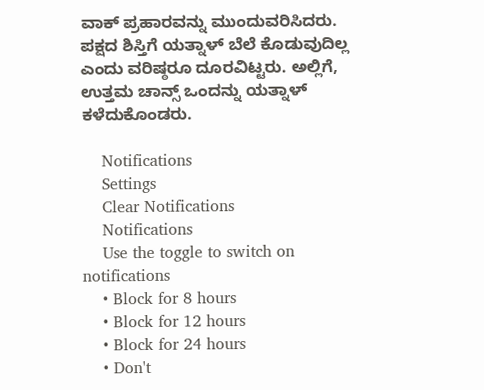ವಾಕ್ ಪ್ರಹಾರವನ್ನು ಮುಂದುವರಿಸಿದರು. ಪಕ್ಷದ ಶಿಸ್ತಿಗೆ ಯತ್ನಾಳ್ ಬೆಲೆ ಕೊಡುವುದಿಲ್ಲ ಎಂದು ವರಿಷ್ಠರೂ ದೂರವಿಟ್ಟರು. ಅಲ್ಲಿಗೆ, ಉತ್ತಮ ಚಾನ್ಸ್ ಒಂದನ್ನು ಯತ್ನಾಳ್ ಕಳೆದುಕೊಂಡರು.

    Notifications
    Settings
    Clear Notifications
    Notifications
    Use the toggle to switch on notifications
    • Block for 8 hours
    • Block for 12 hours
    • Block for 24 hours
    • Don't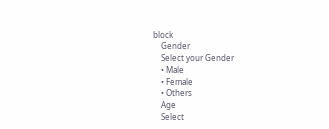block
    Gender
    Select your Gender
    • Male
    • Female
    • Others
    Age
    Select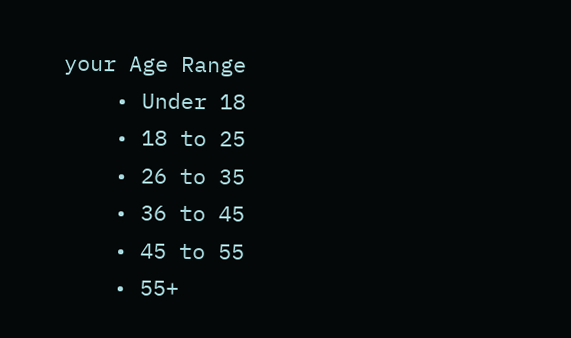your Age Range
    • Under 18
    • 18 to 25
    • 26 to 35
    • 36 to 45
    • 45 to 55
    • 55+